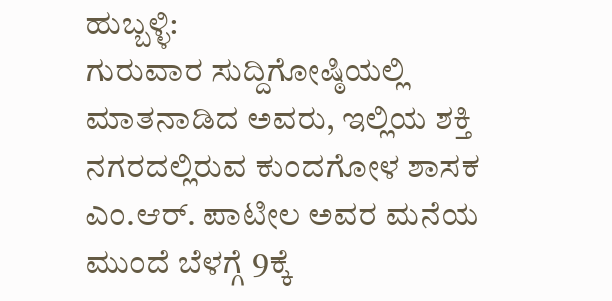ಹುಬ್ಬಳ್ಳಿ:
ಗುರುವಾರ ಸುದ್ದಿಗೋಷ್ಠಿಯಲ್ಲಿ ಮಾತನಾಡಿದ ಅವರು, ಇಲ್ಲಿಯ ಶಕ್ತಿ ನಗರದಲ್ಲಿರುವ ಕುಂದಗೋಳ ಶಾಸಕ ಎಂ.ಆರ್. ಪಾಟೀಲ ಅವರ ಮನೆಯ ಮುಂದೆ ಬೆಳಗ್ಗೆ 9ಕ್ಕೆ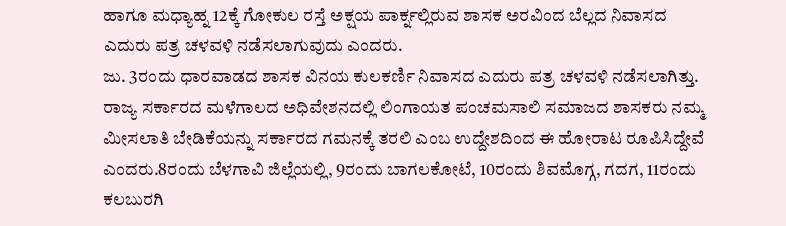ಹಾಗೂ ಮಧ್ಯಾಹ್ನ 12ಕ್ಕೆ ಗೋಕುಲ ರಸ್ತೆ ಅಕ್ಷಯ ಪಾರ್ಕ್ನಲ್ಲಿರುವ ಶಾಸಕ ಅರವಿಂದ ಬೆಲ್ಲದ ನಿವಾಸದ ಎದುರು ಪತ್ರ ಚಳವಳಿ ನಡೆಸಲಾಗುವುದು ಎಂದರು.
ಜು. 3ರಂದು ಧಾರವಾಡದ ಶಾಸಕ ವಿನಯ ಕುಲಕರ್ಣಿ ನಿವಾಸದ ಎದುರು ಪತ್ರ ಚಳವಳಿ ನಡೆಸಲಾಗಿತ್ತು. ರಾಜ್ಯ ಸರ್ಕಾರದ ಮಳೆಗಾಲದ ಅಧಿವೇಶನದಲ್ಲಿ ಲಿಂಗಾಯತ ಪಂಚಮಸಾಲಿ ಸಮಾಜದ ಶಾಸಕರು ನಮ್ಮ ಮೀಸಲಾತಿ ಬೇಡಿಕೆಯನ್ನು ಸರ್ಕಾರದ ಗಮನಕ್ಕೆ ತರಲಿ ಎಂಬ ಉದ್ದೇಶದಿಂದ ಈ ಹೋರಾಟ ರೂಪಿಸಿದ್ದೇವೆ ಎಂದರು.8ರಂದು ಬೆಳಗಾವಿ ಜಿಲ್ಲೆಯಲ್ಲಿ, 9ರಂದು ಬಾಗಲಕೋಟೆ, 10ರಂದು ಶಿವಮೊಗ್ಗ, ಗದಗ, 11ರಂದು ಕಲಬುರಗಿ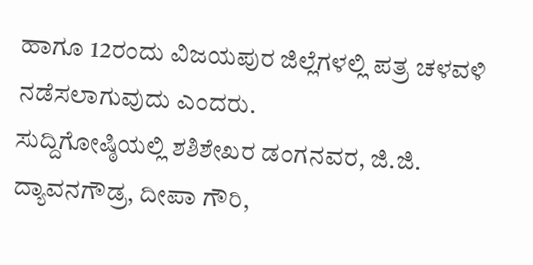ಹಾಗೂ 12ರಂದು ವಿಜಯಪುರ ಜಿಲ್ಲೆಗಳಲ್ಲಿ ಪತ್ರ ಚಳವಳಿ ನಡೆಸಲಾಗುವುದು ಎಂದರು.
ಸುದ್ದಿಗೋಷ್ಠಿಯಲ್ಲಿ ಶಶಿಶೇಖರ ಡಂಗನವರ, ಜಿ.ಜಿ. ದ್ಯಾವನಗೌಡ್ರ, ದೀಪಾ ಗೌರಿ,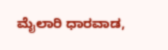ಮೈಲಾರಿ ಧಾರವಾಡ,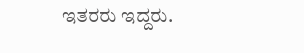ಇತರರು ಇದ್ದರು.